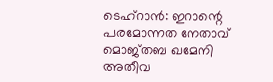ടെഹ്റാൻ: ഇറാന്റെ പരമോന്നത നേതാവ് മൊജ്തബ ഖമേനി അതീവ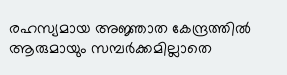രഹസ്യമായ അജ്ഞാത കേന്ദ്രത്തിൽ ആരുമായും സമ്പർക്കമില്ലാതെ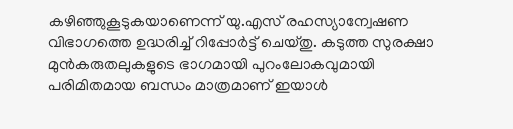കഴിഞ്ഞുകൂടുകയാണെന്ന് യു.എസ് രഹസ്യാന്വേഷണ വിഭാഗത്തെ ഉദ്ധരിച്ച് റിപ്പോർട്ട് ചെയ്തു. കടുത്ത സുരക്ഷാ മുൻകരുതലുകളുടെ ഭാഗമായി പുറംലോകവുമായി പരിമിതമായ ബന്ധം മാത്രമാണ് ഇയാൾ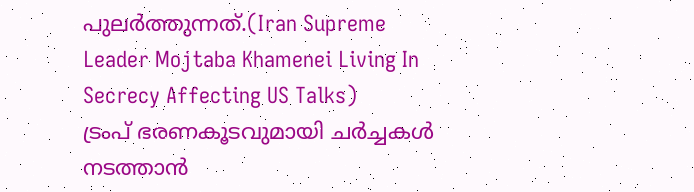പുലർത്തുന്നത്.(Iran Supreme Leader Mojtaba Khamenei Living In Secrecy Affecting US Talks)
ട്രംപ് ഭരണകൂടവുമായി ചർച്ചകൾ നടത്താൻ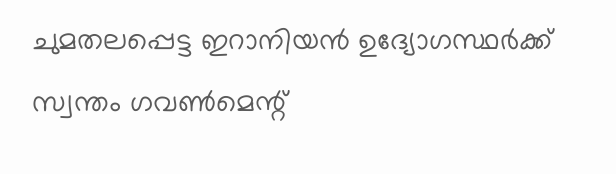ചുമതലപ്പെട്ട ഇറാനിയൻ ഉദ്യോഗസ്ഥർക്ക് സ്വന്തം ഗവൺമെന്റ്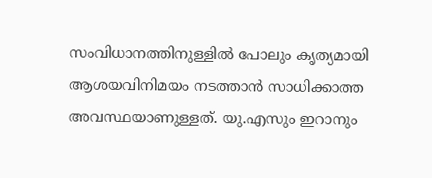സംവിധാനത്തിനുള്ളിൽ പോലും കൃത്യമായി ആശയവിനിമയം നടത്താൻ സാധിക്കാത്ത അവസ്ഥയാണുള്ളത്. യു.എസും ഇറാനും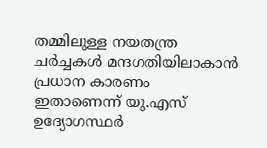തമ്മിലുള്ള നയതന്ത്ര ചർച്ചകൾ മന്ദഗതിയിലാകാൻ പ്രധാന കാരണം ഇതാണെന്ന് യു.എസ് ഉദ്യോഗസ്ഥർ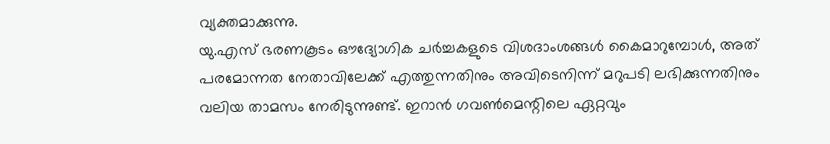വ്യക്തമാക്കുന്നു.
യു.എസ് ഭരണകൂടം ഔദ്യോഗിക ചർച്ചകളുടെ വിശദാംശങ്ങൾ കൈമാറുമ്പോൾ, അത് പരമോന്നത നേതാവിലേക്ക് എത്തുന്നതിനും അവിടെനിന്ന് മറുപടി ലഭിക്കുന്നതിനും വലിയ താമസം നേരിടുന്നുണ്ട്. ഇറാൻ ഗവൺമെന്റിലെ ഏറ്റവും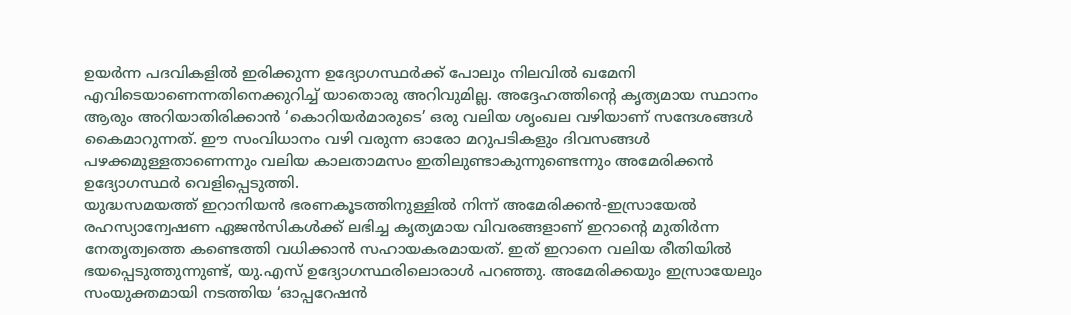ഉയർന്ന പദവികളിൽ ഇരിക്കുന്ന ഉദ്യോഗസ്ഥർക്ക് പോലും നിലവിൽ ഖമേനി എവിടെയാണെന്നതിനെക്കുറിച്ച് യാതൊരു അറിവുമില്ല. അദ്ദേഹത്തിന്റെ കൃത്യമായ സ്ഥാനം ആരും അറിയാതിരിക്കാൻ ‘കൊറിയർമാരുടെ’ ഒരു വലിയ ശൃംഖല വഴിയാണ് സന്ദേശങ്ങൾ കൈമാറുന്നത്. ഈ സംവിധാനം വഴി വരുന്ന ഓരോ മറുപടികളും ദിവസങ്ങൾ പഴക്കമുള്ളതാണെന്നും വലിയ കാലതാമസം ഇതിലുണ്ടാകുന്നുണ്ടെന്നും അമേരിക്കൻ ഉദ്യോഗസ്ഥർ വെളിപ്പെടുത്തി.
യുദ്ധസമയത്ത് ഇറാനിയൻ ഭരണകൂടത്തിനുള്ളിൽ നിന്ന് അമേരിക്കൻ-ഇസ്രായേൽ രഹസ്യാന്വേഷണ ഏജൻസികൾക്ക് ലഭിച്ച കൃത്യമായ വിവരങ്ങളാണ് ഇറാന്റെ മുതിർന്ന നേതൃത്വത്തെ കണ്ടെത്തി വധിക്കാൻ സഹായകരമായത്. ഇത് ഇറാനെ വലിയ രീതിയിൽ ഭയപ്പെടുത്തുന്നുണ്ട്, യു.എസ് ഉദ്യോഗസ്ഥരിലൊരാൾ പറഞ്ഞു. അമേരിക്കയും ഇസ്രായേലും സംയുക്തമായി നടത്തിയ ‘ഓപ്പറേഷൻ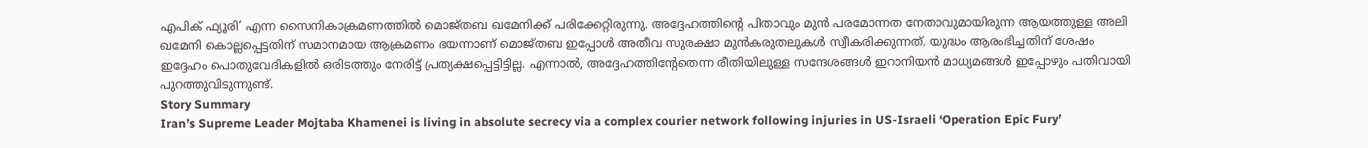എപിക് ഫ്യൂരി’ എന്ന സൈനികാക്രമണത്തിൽ മൊജ്തബ ഖമേനിക്ക് പരിക്കേറ്റിരുന്നു. അദ്ദേഹത്തിന്റെ പിതാവും മുൻ പരമോന്നത നേതാവുമായിരുന്ന ആയത്തുള്ള അലി ഖമേനി കൊല്ലപ്പെട്ടതിന് സമാനമായ ആക്രമണം ഭയന്നാണ് മൊജ്തബ ഇപ്പോൾ അതീവ സുരക്ഷാ മുൻകരുതലുകൾ സ്വീകരിക്കുന്നത്. യുദ്ധം ആരംഭിച്ചതിന് ശേഷം ഇദ്ദേഹം പൊതുവേദികളിൽ ഒരിടത്തും നേരിട്ട് പ്രത്യക്ഷപ്പെട്ടിട്ടില്ല. എന്നാൽ, അദ്ദേഹത്തിന്റേതെന്ന രീതിയിലുള്ള സന്ദേശങ്ങൾ ഇറാനിയൻ മാധ്യമങ്ങൾ ഇപ്പോഴും പതിവായി പുറത്തുവിടുന്നുണ്ട്.
Story Summary
Iran’s Supreme Leader Mojtaba Khamenei is living in absolute secrecy via a complex courier network following injuries in US-Israeli ‘Operation Epic Fury’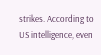strikes. According to US intelligence, even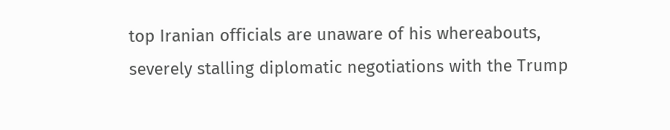top Iranian officials are unaware of his whereabouts, severely stalling diplomatic negotiations with the Trump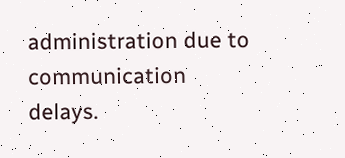administration due to communication delays.